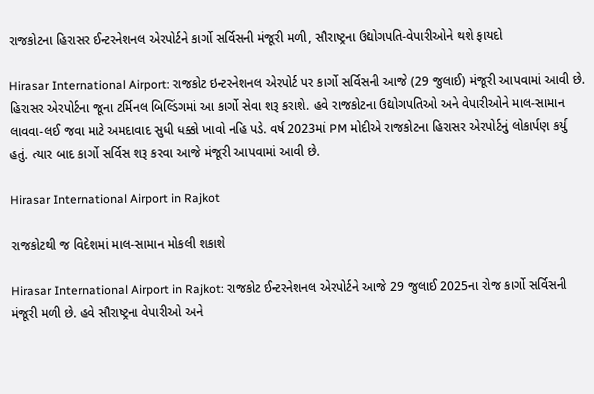રાજકોટના હિરાસર ઈન્ટરનેશનલ એરપોર્ટને કાર્ગો સર્વિસની મંજૂરી મળી, સૌરાષ્ટ્રના ઉદ્યોગપતિ-વેપારીઓને થશે ફાયદો

Hirasar International Airport: રાજકોટ ઇન્ટરનેશનલ એરપોર્ટ પર કાર્ગો સર્વિસની આજે (29 જુલાઈ) મંજૂરી આપવામાં આવી છે. હિરાસર એરપોર્ટના જૂના ટર્મિનલ બિલ્ડિંગમાં આ કાર્ગો સેવા શરૂ કરાશે. હવે રાજકોટના ઉદ્યોગપતિઓ અને વેપારીઓને માલ-સામાન લાવવા-લઈ જવા માટે અમદાવાદ સુધી ધક્કો ખાવો નહિ પડે. વર્ષ 2023માં PM મોદીએ રાજકોટના હિરાસર એરપોર્ટનું લોકાર્પણ કર્યુ હતું. ત્યાર બાદ કાર્ગો સર્વિસ શરૂ કરવા આજે મંજૂરી આપવામાં આવી છે.

Hirasar International Airport in Rajkot

રાજકોટથી જ વિદેશમાં માલ-સામાન મોકલી શકાશે

Hirasar International Airport in Rajkot: રાજકોટ ઈન્ટરનેશનલ એરપોર્ટને આજે 29 જુલાઈ 2025ના રોજ કાર્ગો સર્વિસની મંજૂરી મળી છે. હવે સૌરાષ્ટ્રના વેપારીઓ અને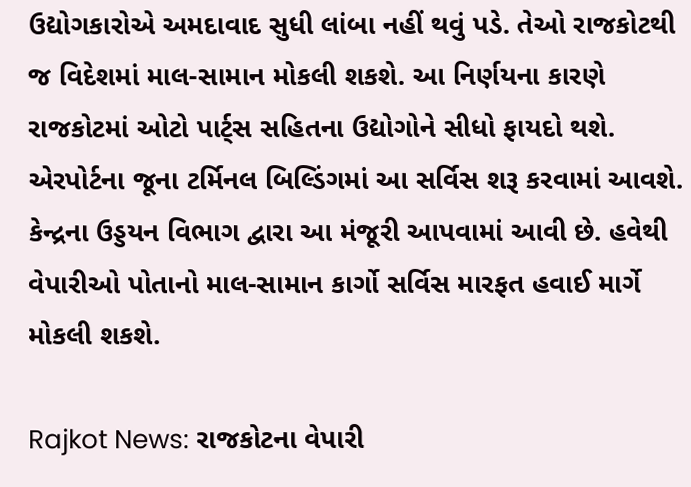ઉદ્યોગકારોએ અમદાવાદ સુધી લાંબા નહીં થવું પડે. તેઓ રાજકોટથી જ વિદેશમાં માલ-સામાન મોકલી શકશે. આ નિર્ણયના કારણે રાજકોટમાં ઓટો પાર્ટ્સ સહિતના ઉદ્યોગોને સીધો ફાયદો થશે. એરપોર્ટના જૂના ટર્મિનલ બિલ્ડિંગમાં આ સર્વિસ શરૂ કરવામાં આવશે. કેન્દ્રના ઉડ્ડયન વિભાગ દ્વારા આ મંજૂરી આપવામાં આવી છે. હવેથી વેપારીઓ પોતાનો માલ-સામાન કાર્ગો સર્વિસ મારફત હવાઈ માર્ગે મોકલી શકશે.

Rajkot News: રાજકોટના વેપારી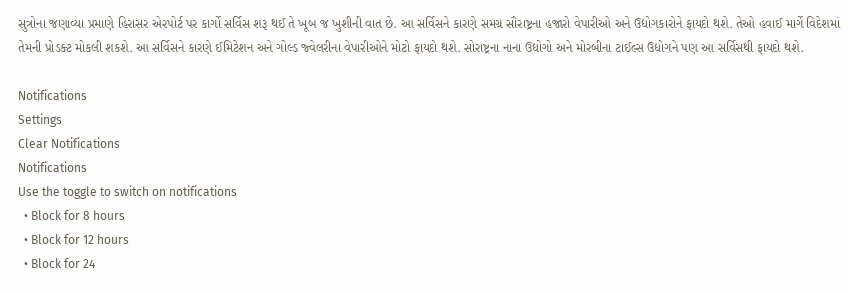સુત્રોના જણાવ્યા પ્રમાણે હિરાસર એરપોર્ટ પર કાર્ગો સર્વિસ શરૂ થઈ તે ખૂબ જ ખુશીની વાત છે. આ સર્વિસને કારણે સમગ્ર સૌરાષ્ટ્રના હજારો વેપારીઓ અને ઉદ્યોગકારોને ફાયદો થશે. તેઓ હવાઈ માર્ગે વિદેશમાં તેમની પ્રોડક્ટ મોકલી શકશે. આ સર્વિસને કારણે ઈમિટેશન અને ગોલ્ડ જ્વેલરીના વેપારીઓને મોટો ફાયદો થશે. સોરાષ્ટ્રના નાના ઉદ્યોગો અને મોરબીના ટાઈલ્સ ઉદ્યોગને પણ આ સર્વિસથી ફાયદો થશે.

Notifications
Settings
Clear Notifications
Notifications
Use the toggle to switch on notifications
  • Block for 8 hours
  • Block for 12 hours
  • Block for 24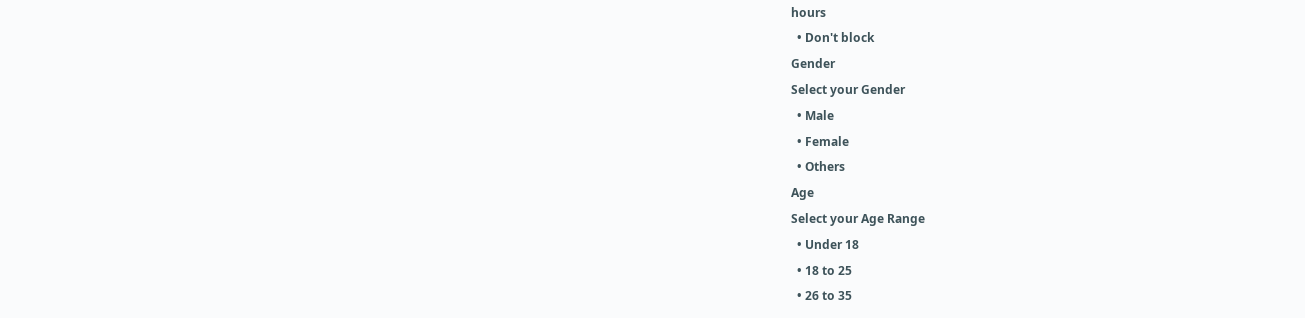hours
  • Don't block
Gender
Select your Gender
  • Male
  • Female
  • Others
Age
Select your Age Range
  • Under 18
  • 18 to 25
  • 26 to 35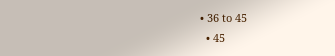• 36 to 45
  • 45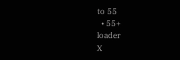to 55
  • 55+
loader
X